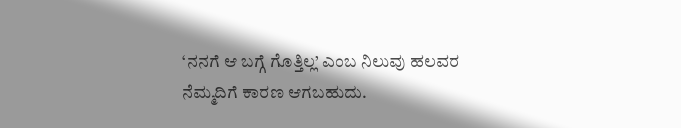‘ನನಗೆ ಆ ಬಗ್ಗೆ ಗೊತ್ತಿಲ್ಲ’ ಎಂಬ ನಿಲುವು ಹಲವರ ನೆಮ್ಮದಿಗೆ ಕಾರಣ ಆಗಬಹುದು.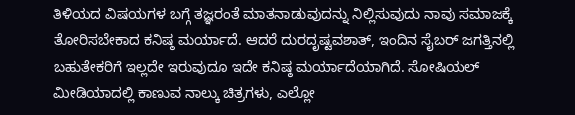ತಿಳಿಯದ ವಿಷಯಗಳ ಬಗ್ಗೆ ತಜ್ಞರಂತೆ ಮಾತನಾಡುವುದನ್ನು ನಿಲ್ಲಿಸುವುದು ನಾವು ಸಮಾಜಕ್ಕೆ ತೋರಿಸಬೇಕಾದ ಕನಿಷ್ಠ ಮರ್ಯಾದೆ. ಆದರೆ ದುರದೃಷ್ಟವಶಾತ್, ಇಂದಿನ ಸೈಬರ್ ಜಗತ್ತಿನಲ್ಲಿ ಬಹುತೇಕರಿಗೆ ಇಲ್ಲದೇ ಇರುವುದೂ ಇದೇ ಕನಿಷ್ಠ ಮರ್ಯಾದೆಯಾಗಿದೆ. ಸೋಷಿಯಲ್ ಮೀಡಿಯಾದಲ್ಲಿ ಕಾಣುವ ನಾಲ್ಕು ಚಿತ್ರಗಳು, ಎಲ್ಲೋ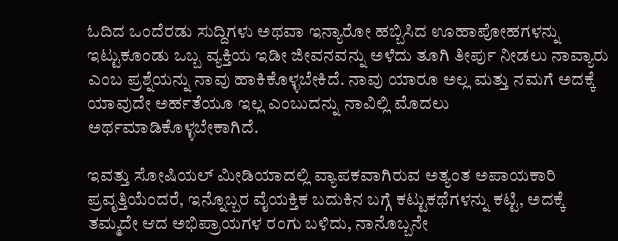ಓದಿದ ಒಂದೆರಡು ಸುದ್ದಿಗಳು ಅಥವಾ ಇನ್ಯಾರೋ ಹಬ್ಬಿಸಿದ ಊಹಾಪೋಹಗಳನ್ನು ಇಟ್ಟುಕೂಂಡು ಒಬ್ಬ ವ್ಯಕ್ತಿಯ ಇಡೀ ಜೀವನವನ್ನು ಅಳೆದು ತೂಗಿ ತೀರ್ಪು ನೀಡಲು ನಾವ್ಯಾರು ಎಂಬ ಪ್ರಶ್ನೆಯನ್ನು ನಾವು ಹಾಕಿಕೊಳ್ಳಬೇಕಿದೆ. ನಾವು ಯಾರೂ ಅಲ್ಲ ಮತ್ತು ನಮಗೆ ಅದಕ್ಕೆ ಯಾವುದೇ ಅರ್ಹತೆಯೂ ಇಲ್ಲ ಎಂಬುದನ್ನು ನಾವಿಲ್ಲಿ ಮೊದಲು ಅರ್ಥಮಾಡಿಕೊಳ್ಳಬೇಕಾಗಿದೆ.

ಇವತ್ತು ಸೋಷಿಯಲ್ ಮೀಡಿಯಾದಲ್ಲಿ ವ್ಯಾಪಕವಾಗಿರುವ ಅತ್ಯಂತ ಅಪಾಯಕಾರಿ ಪ್ರವೃತ್ತಿಯೆಂದರೆ, ಇನ್ನೊಬ್ಬರ ವೈಯಕ್ತಿಕ ಬದುಕಿನ ಬಗ್ಗೆ ಕಟ್ಟುಕಥೆಗಳನ್ನು ಕಟ್ಟಿ, ಅದಕ್ಕೆ ತಮ್ಮದೇ ಆದ ಅಭಿಪ್ರಾಯಗಳ ರಂಗು ಬಳಿದು, ನಾನೊಬ್ಬನೇ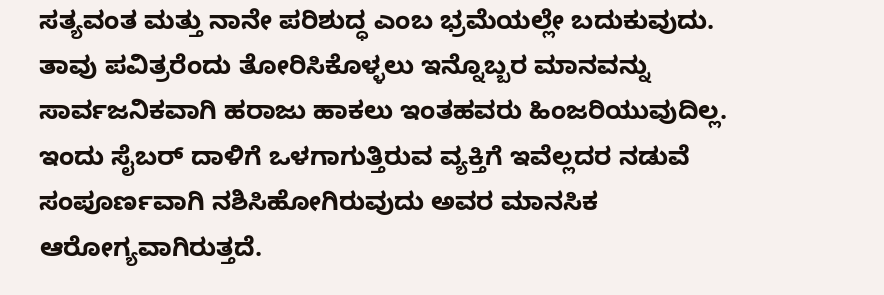ಸತ್ಯವಂತ ಮತ್ತು ನಾನೇ ಪರಿಶುದ್ಧ ಎಂಬ ಭ್ರಮೆಯಲ್ಲೇ ಬದುಕುವುದು. ತಾವು ಪವಿತ್ರರೆಂದು ತೋರಿಸಿಕೊಳ್ಳಲು ಇನ್ನೊಬ್ಬರ ಮಾನವನ್ನು ಸಾರ್ವಜನಿಕವಾಗಿ ಹರಾಜು ಹಾಕಲು ಇಂತಹವರು ಹಿಂಜರಿಯುವುದಿಲ್ಲ. ಇಂದು ಸೈಬರ್ ದಾಳಿಗೆ ಒಳಗಾಗುತ್ತಿರುವ ವ್ಯಕ್ತಿಗೆ ಇವೆಲ್ಲದರ ನಡುವೆ ಸಂಪೂರ್ಣವಾಗಿ ನಶಿಸಿಹೋಗಿರುವುದು ಅವರ ಮಾನಸಿಕ ಆರೋಗ್ಯವಾಗಿರುತ್ತದೆ.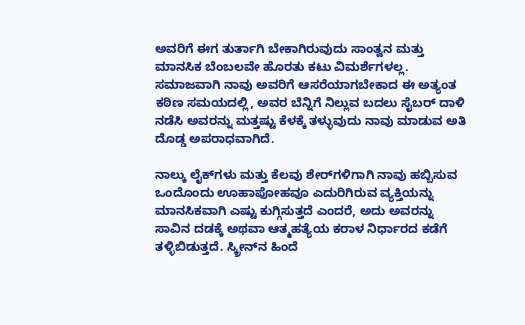ಅವರಿಗೆ ಈಗ ತುರ್ತಾಗಿ ಬೇಕಾಗಿರುವುದು ಸಾಂತ್ವನ ಮತ್ತು ಮಾನಸಿಕ ಬೆಂಬಲವೇ ಹೊರತು ಕಟು ವಿಮರ್ಶೆಗಳಲ್ಲ. ಸಮಾಜವಾಗಿ ನಾವು ಅವರಿಗೆ ಆಸರೆಯಾಗಬೇಕಾದ ಈ ಅತ್ಯಂತ ಕಠಿಣ ಸಮಯದಲ್ಲಿ, ಅವರ ಬೆನ್ನಿಗೆ ನಿಲ್ಲುವ ಬದಲು ಸೈಬರ್ ದಾಳಿ ನಡೆಸಿ ಅವರನ್ನು ಮತ್ತಷ್ಟು ಕೆಳಕ್ಕೆ ತಳ್ಳುವುದು ನಾವು ಮಾಡುವ ಅತಿ ದೊಡ್ಡ ಅಪರಾಧವಾಗಿದೆ.

ನಾಲ್ಕು ಲೈಕ್‌ಗಳು ಮತ್ತು ಕೆಲವು ಶೇರ್‌ಗಳಿಗಾಗಿ ನಾವು ಹಬ್ಬಿಸುವ ಒಂದೊಂದು ಊಹಾಪೋಹವೂ ಎದುರಿಗಿರುವ ವ್ಯಕ್ತಿಯನ್ನು ಮಾನಸಿಕವಾಗಿ ಎಷ್ಟು ಕುಗ್ಗಿಸುತ್ತದೆ ಎಂದರೆ, ಅದು ಅವರನ್ನು ಸಾವಿನ ದಡಕ್ಕೆ ಅಥವಾ ಆತ್ಮಹತ್ಯೆಯ ಕರಾಳ ನಿರ್ಧಾರದ ಕಡೆಗೆ ತಳ್ಳಿಬಿಡುತ್ತದೆ. ಸ್ಕ್ರೀನ್‌ನ ಹಿಂದೆ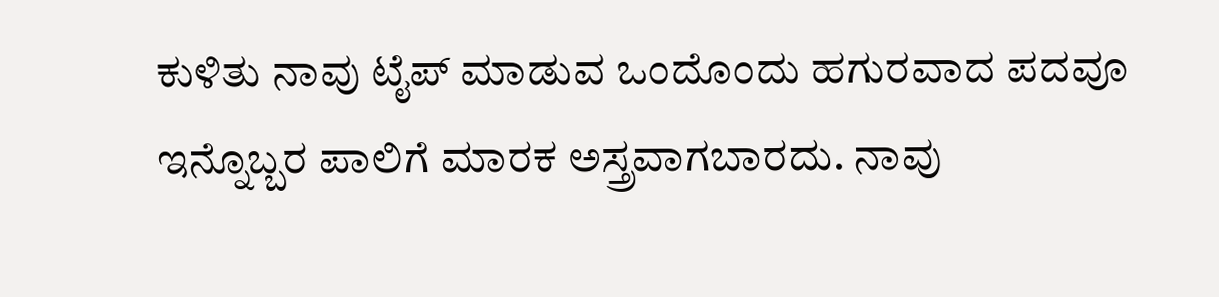ಕುಳಿತು ನಾವು ಟೈಪ್ ಮಾಡುವ ಒಂದೊಂದು ಹಗುರವಾದ ಪದವೂ ಇನ್ನೊಬ್ಬರ ಪಾಲಿಗೆ ಮಾರಕ ಅಸ್ತ್ರವಾಗಬಾರದು. ನಾವು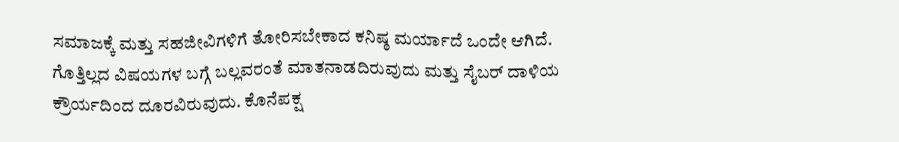ಸಮಾಜಕ್ಕೆ ಮತ್ತು ಸಹಜೀವಿಗಳಿಗೆ ತೋರಿಸಬೇಕಾದ ಕನಿಷ್ಠ ಮರ್ಯಾದೆ ಒಂದೇ ಆಗಿದೆ. ಗೊತ್ತಿಲ್ಲದ ವಿಷಯಗಳ ಬಗ್ಗೆ ಬಲ್ಲವರಂತೆ ಮಾತನಾಡದಿರುವುದು ಮತ್ತು ಸೈಬರ್ ದಾಳಿಯ ಕ್ರೌರ್ಯದಿಂದ ದೂರವಿರುವುದು. ಕೊನೆಪಕ್ಷ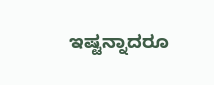ಇಷ್ಟನ್ನಾದರೂ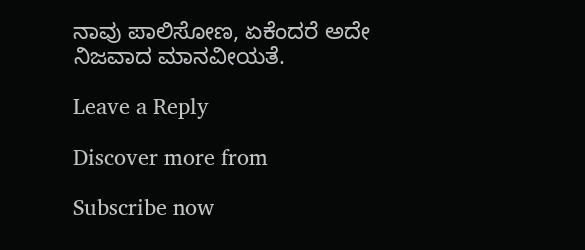ನಾವು ಪಾಲಿಸೋಣ, ಏಕೆಂದರೆ ಅದೇ ನಿಜವಾದ ಮಾನವೀಯತೆ.

Leave a Reply

Discover more from

Subscribe now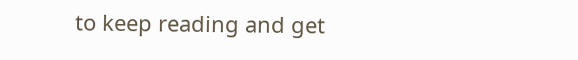to keep reading and get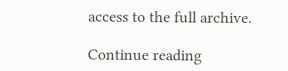access to the full archive.

Continue reading